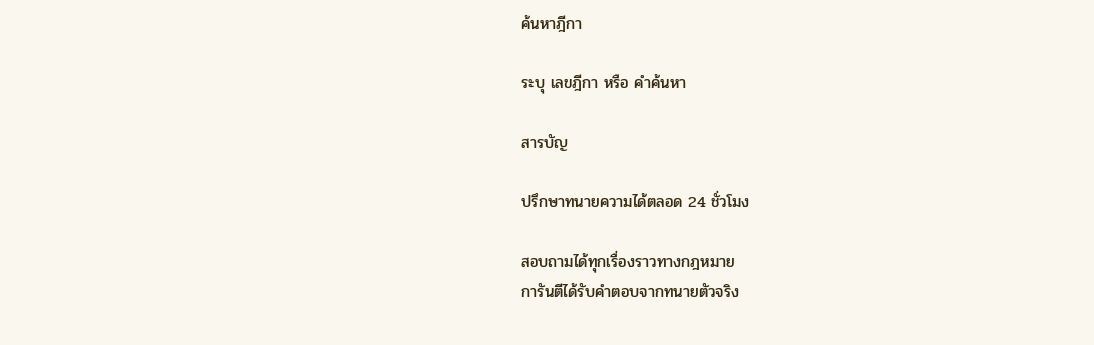ค้นหาฎีกา

ระบุ เลขฎีกา หรือ คำค้นหา

สารบัญ

ปรึกษาทนายความได้ตลอด 24 ชั่วโมง

สอบถามได้ทุกเรื่องราวทางกฎหมาย
การันตีได้รับคำตอบจากทนายตัวจริง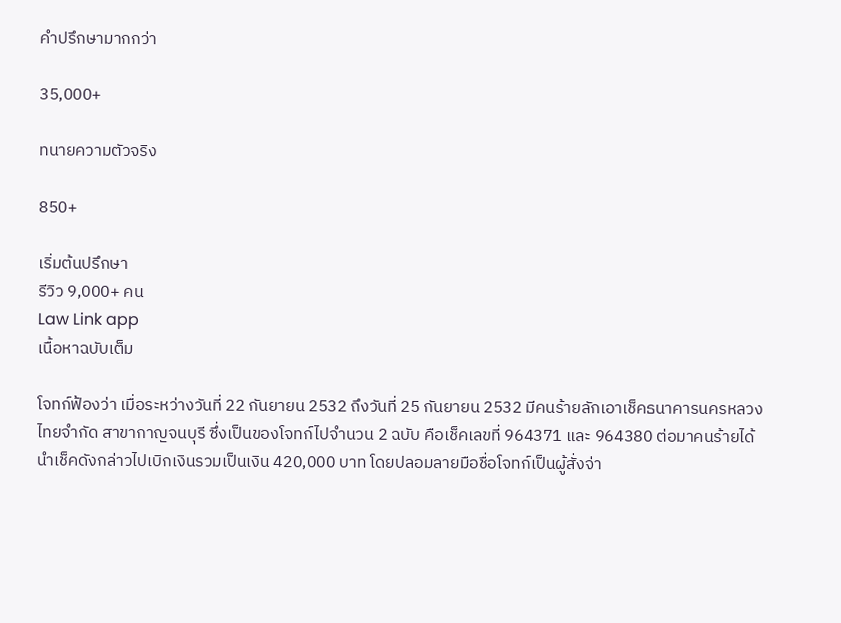คำปรึกษามากกว่า

35,000+

ทนายความตัวจริง

850+

เริ่มต้นปรึกษา
รีวิว 9,000+ คน
Law Link app
เนื้อหาฉบับเต็ม

โจทก์ฟ้องว่า เมื่อระหว่างวันที่ 22 กันยายน 2532 ถึงวันที่ 25 กันยายน 2532 มีคนร้ายลักเอาเช็คธนาคารนครหลวงไทยจำกัด สาขากาญจนบุรี ซึ่งเป็นของโจทก์ไปจำนวน 2 ฉบับ คือเช็คเลขที่ 964371 และ 964380 ต่อมาคนร้ายได้นำเช็คดังกล่าวไปเบิกเงินรวมเป็นเงิน 420,000 บาท โดยปลอมลายมือชื่อโจทก์เป็นผู้สั่งจ่า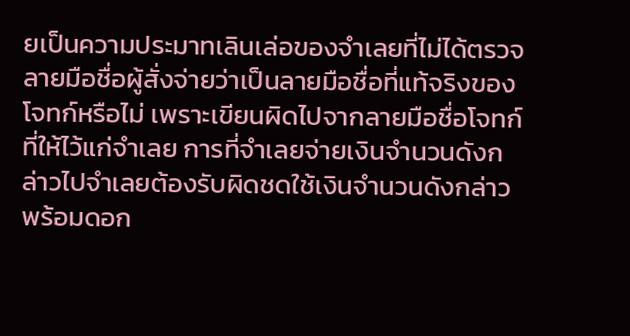ยเป็นความประมาทเลินเล่อของจำเลยที่ไม่ได้ตรวจลายมือชื่อผู้สั่งจ่ายว่าเป็นลายมือชื่อที่แท้จริงของโจทก์หรือไม่ เพราะเขียนผิดไปจากลายมือชื่อโจทก์ที่ให้ไว้แก่จำเลย การที่จำเลยจ่ายเงินจำนวนดังกล่าวไปจำเลยต้องรับผิดชดใช้เงินจำนวนดังกล่าวพร้อมดอก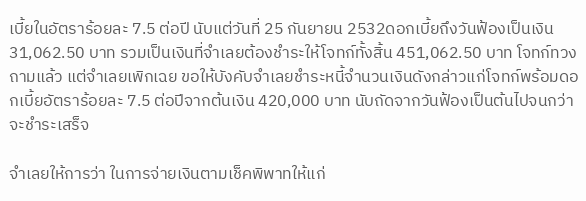เบี้ยในอัตราร้อยละ 7.5 ต่อปี นับแต่วันที่ 25 กันยายน 2532ดอกเบี้ยถึงวันฟ้องเป็นเงิน 31,062.50 บาท รวมเป็นเงินที่จำเลยต้องชำระให้โจทก์ทั้งสิ้น 451,062.50 บาท โจทก์ทวงถามแล้ว แต่จำเลยเพิกเฉย ขอให้บังคับจำเลยชำระหนี้จำนวนเงินดังกล่าวแก่โจทก์พร้อมดอกเบี้ยอัตราร้อยละ 7.5 ต่อปีจากต้นเงิน 420,000 บาท นับถัดจากวันฟ้องเป็นต้นไปจนกว่าจะชำระเสร็จ

จำเลยให้การว่า ในการจ่ายเงินตามเช็คพิพาทให้แก่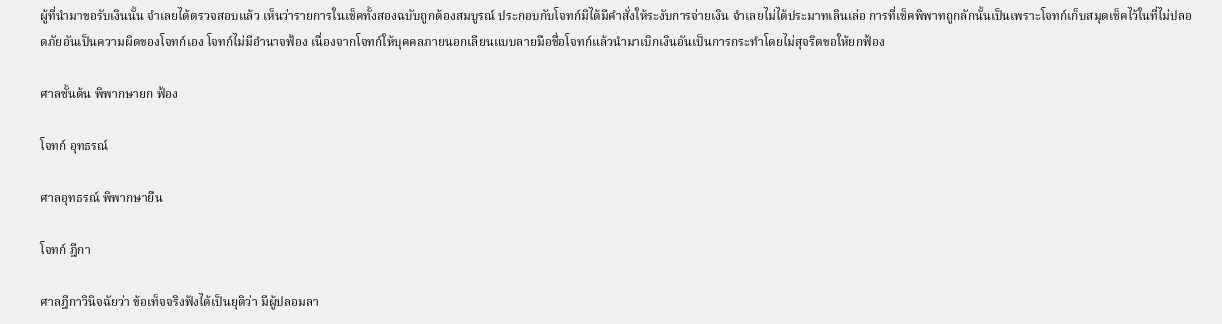ผู้ที่นำมาขอรับเงินนั้น จำเลยได้ตรวจสอบแล้ว เห็นว่ารายการในเช็คทั้งสองฉบับถูกต้องสมบูรณ์ ประกอบกับโจทก์มิได้มีคำสั่งให้ระงับการจ่ายเงิน จำเลยไม่ได้ประมาทเลินเล่อ การที่เช็คพิพาทถูกลักนั้นเป็นเพราะโจทก์เก็บสมุดเช็คไว้ในที่ไม่ปลอดภัยอันเป็นความผิดของโจทก์เอง โจทก์ไม่มีอำนาจฟ้อง เนื่องจากโจทก์ให้บุคคลภายนอกเลียนแบบลายมือชื่อโจทก์แล้วนำมาเบิกเงินอันเป็นการกระทำโดยไม่สุจริตขอให้ยกฟ้อง

ศาลชั้นต้น พิพากษายก ฟ้อง

โจทก์ อุทธรณ์

ศาลอุทธรณ์ พิพากษายืน

โจทก์ ฎีกา

ศาลฎีกาวินิจฉัยว่า ข้อเท็จจริงฟังได้เป็นยุติว่า มีผู้ปลอมลา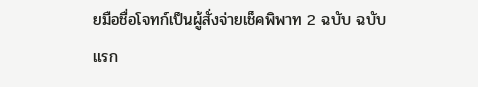ยมือชื่อโจทก์เป็นผู้สั่งจ่ายเช็คพิพาท 2 ฉบับ ฉบับแรก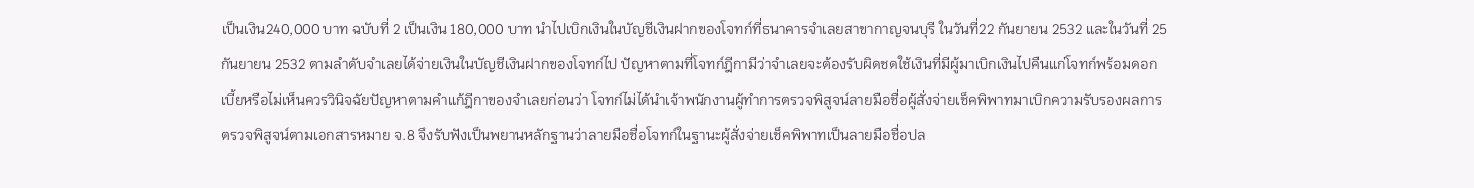เป็นเงิน240,000 บาท ฉบับที่ 2 เป็นเงิน 180,000 บาท นำไปเบิกเงินในบัญชีเงินฝากของโจทก์ที่ธนาคารจำเลยสาขากาญจนบุรี ในวันที่22 กันยายน 2532 และในวันที่ 25 กันยายน 2532 ตามลำดับจำเลยได้จ่ายเงินในบัญชีเงินฝากของโจทก์ไป ปัญหาตามที่โจทก์ฎีกามีว่าจำเลยจะต้องรับผิดชดใช้เงินที่มีผู้มาเบิกเงินไปคืนแก่โจทก์พร้อมดอกเบี้ยหรือไม่เห็นควรวินิจฉัยปัญหาตามคำแก้ฎีกาของจำเลยก่อนว่า โจทก์ไม่ได้นำเจ้าพนักงานผู้ทำการตรวจพิสูจน์ลายมือชื่อผู้สั่งจ่ายเช็คพิพาทมาเบิกความรับรองผลการตรวจพิสูจน์ตามเอกสารหมาย จ.8 จึงรับฟังเป็นพยานหลักฐานว่าลายมือชื่อโจทก์ในฐานะผู้สั่งจ่ายเช็คพิพาทเป็นลายมือชื่อปล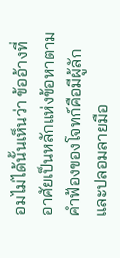อมไม่ได้นั้นเห็นว่า ข้ออ้างที่อาศัยเป็นหลักแห่งข้อหาตามคำฟ้องของโจทก์คือมีผู้ลักและปลอมลายมือ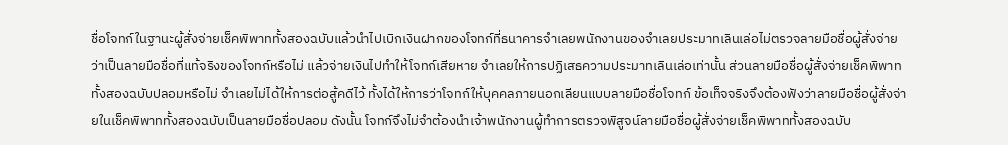ชื่อโจทก์ในฐานะผู้สั่งจ่ายเช็คพิพาททั้งสองฉบับแล้วนำไปเบิกเงินฝากของโจทก์ที่ธนาคารจำเลยพนักงานของจำเลยประมาทเลินเล่อไม่ตรวจลายมือชื่อผู้สั่งจ่ายว่าเป็นลายมือชื่อที่แท้จริงของโจทก์หรือไม่ แล้วจ่ายเงินไปทำให้โจทก์เสียหาย จำเลยให้การปฏิเสธความประมาทเลินเล่อเท่านั้น ส่วนลายมือชื่อผู้สั่งจ่ายเช็คพิพาททั้งสองฉบับปลอมหรือไม่ จำเลยไม่ได้ให้การต่อสู้คดีไว้ ทั้งได้ให้การว่าโจทก์ให้บุคคลภายนอกเลียนแบบลายมือชื่อโจทก์ ข้อเท็จจริงจึงต้องฟังว่าลายมือชื่อผู้สั่งจ่ายในเช็คพิพาททั้งสองฉบับเป็นลายมือชื่อปลอม ดังนั้น โจทก์จึงไม่จำต้องนำเจ้าพนักงานผู้ทำการตรวจพิสูจน์ลายมือชื่อผู้สั่งจ่ายเช็คพิพาททั้งสองฉบับ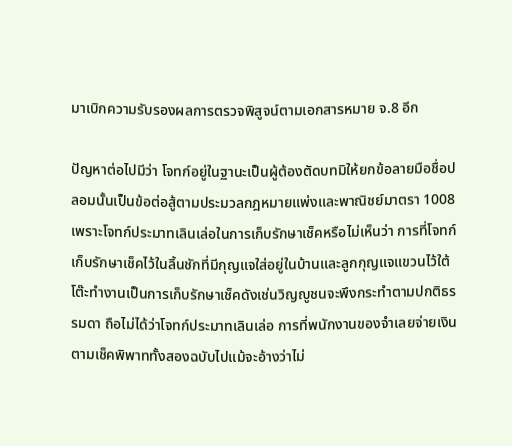มาเบิกความรับรองผลการตรวจพิสูจน์ตามเอกสารหมาย จ.8 อีก

ปัญหาต่อไปมีว่า โจทก์อยู่ในฐานะเป็นผู้ต้องตัดบทมิให้ยกข้อลายมือชื่อปลอมนั้นเป็นข้อต่อสู้ตามประมวลกฎหมายแพ่งและพาณิชย์มาตรา 1008 เพราะโจทก์ประมาทเลินเล่อในการเก็บรักษาเช็คหรือไม่เห็นว่า การที่โจทก์เก็บรักษาเช็คไว้ในลิ้นชักที่มีกุญแจใส่อยู่ในบ้านและลูกกุญแจแขวนไว้ใต้โต๊ะทำงานเป็นการเก็บรักษาเช็คดังเช่นวิญญูชนจะพึงกระทำตามปกติธรรมดา ถือไม่ได้ว่าโจทก์ประมาทเลินเล่อ การที่พนักงานของจำเลยจ่ายเงินตามเช็คพิพาททั้งสองฉบับไปแม้จะอ้างว่าไม่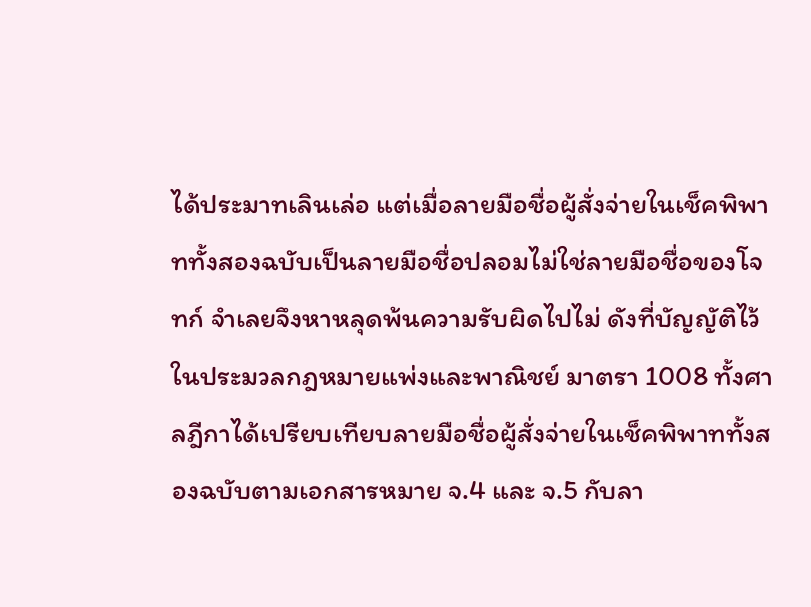ได้ประมาทเลินเล่อ แต่เมื่อลายมือชื่อผู้สั่งจ่ายในเช็คพิพาททั้งสองฉบับเป็นลายมือชื่อปลอมไม่ใช่ลายมือชื่อของโจทก์ จำเลยจึงหาหลุดพ้นความรับผิดไปไม่ ดังที่บัญญัติไว้ในประมวลกฎหมายแพ่งและพาณิชย์ มาตรา 1008 ทั้งศาลฎีกาได้เปรียบเทียบลายมือชื่อผู้สั่งจ่ายในเช็คพิพาททั้งสองฉบับตามเอกสารหมาย จ.4 และ จ.5 กับลา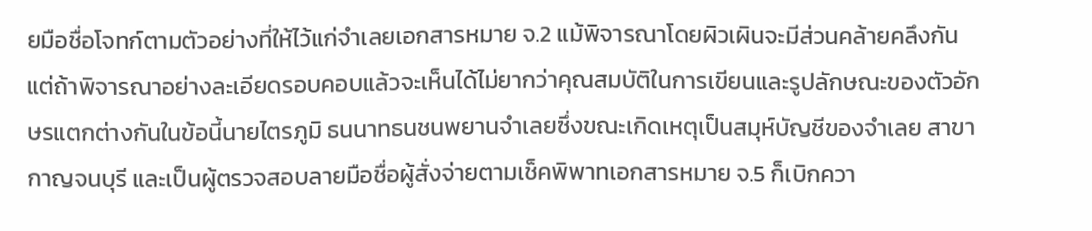ยมือชื่อโจทก์ตามตัวอย่างที่ให้ไว้แก่จำเลยเอกสารหมาย จ.2 แม้พิจารณาโดยผิวเผินจะมีส่วนคล้ายคลึงกัน แต่ถ้าพิจารณาอย่างละเอียดรอบคอบแล้วจะเห็นได้ไม่ยากว่าคุณสมบัติในการเขียนและรูปลักษณะของตัวอักษรแตกต่างกันในข้อนี้นายไตรภูมิ ธนนาทธนชนพยานจำเลยซึ่งขณะเกิดเหตุเป็นสมุห์บัญชีของจำเลย สาขากาญจนบุรี และเป็นผู้ตรวจสอบลายมือชื่อผู้สั่งจ่ายตามเช็คพิพาทเอกสารหมาย จ.5 ก็เบิกควา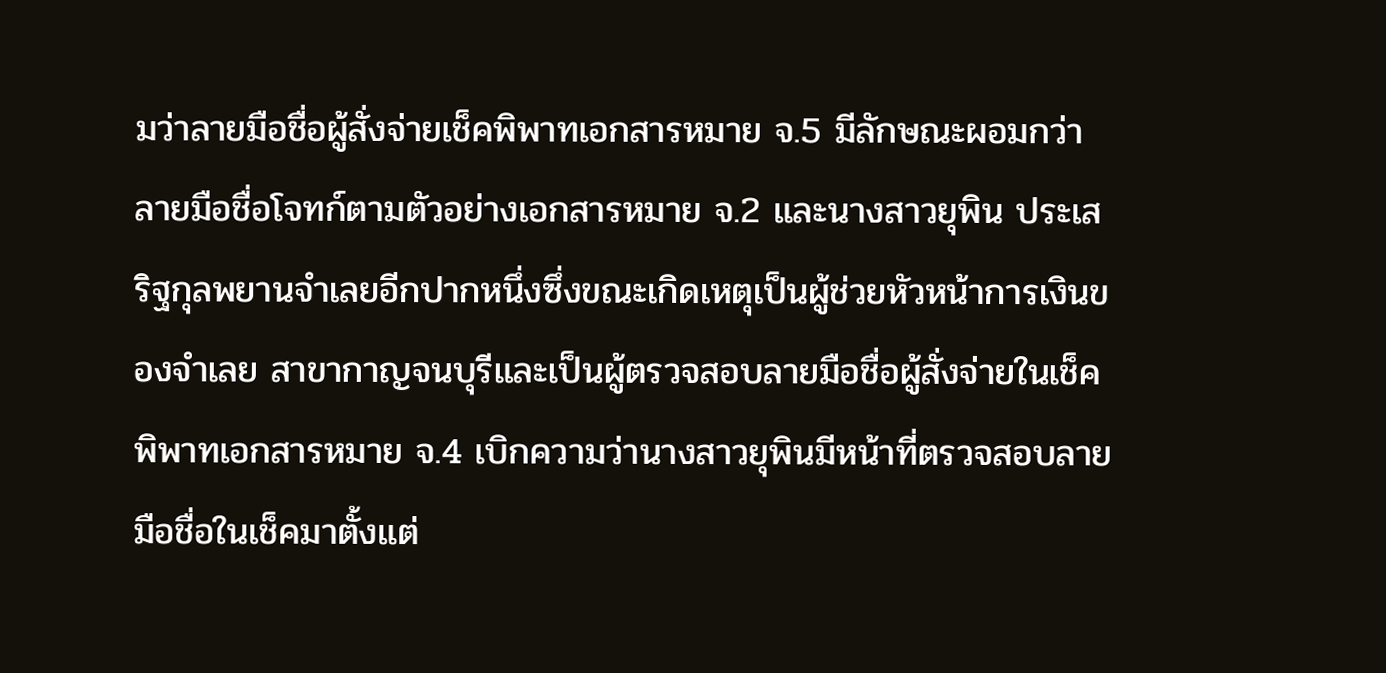มว่าลายมือชื่อผู้สั่งจ่ายเช็คพิพาทเอกสารหมาย จ.5 มีลักษณะผอมกว่าลายมือชื่อโจทก์ตามตัวอย่างเอกสารหมาย จ.2 และนางสาวยุพิน ประเสริฐกุลพยานจำเลยอีกปากหนึ่งซึ่งขณะเกิดเหตุเป็นผู้ช่วยหัวหน้าการเงินของจำเลย สาขากาญจนบุรีและเป็นผู้ตรวจสอบลายมือชื่อผู้สั่งจ่ายในเช็คพิพาทเอกสารหมาย จ.4 เบิกความว่านางสาวยุพินมีหน้าที่ตรวจสอบลายมือชื่อในเช็คมาตั้งแต่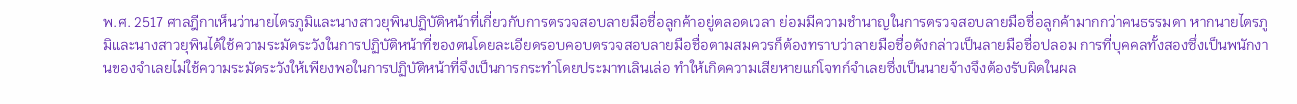พ.ศ. 2517 ศาลฎีกาเห็นว่านายไตรภูมิและนางสาวยุพินปฏิบัติหน้าที่เกี่ยวกับการตรวจสอบลายมือชื่อลูกค้าอยู่ตลอดเวลา ย่อมมีความชำนาญในการตรวจสอบลายมือชื่อลูกค้ามากกว่าคนธรรมดา หากนายไตรภูมิและนางสาวยุพินได้ใช้ความระมัดระวังในการปฏิบัติหน้าที่ของตนโดยละเอียดรอบคอบตรวจสอบลายมือชื่อตามสมควรก็ต้องทราบว่าลายมือชื่อดังกล่าวเป็นลายมือชื่อปลอม การที่บุคคลทั้งสองซึ่งเป็นพนักงานของจำเลยไม่ใช้ความระมัดระวังให้เพียงพอในการปฏิบัติหน้าที่จึงเป็นการกระทำโดยประมาทเลินเล่อ ทำให้เกิดความเสียหายแก่โจทก์จำเลยซึ่งเป็นนายจ้างจึงต้องรับผิดในผล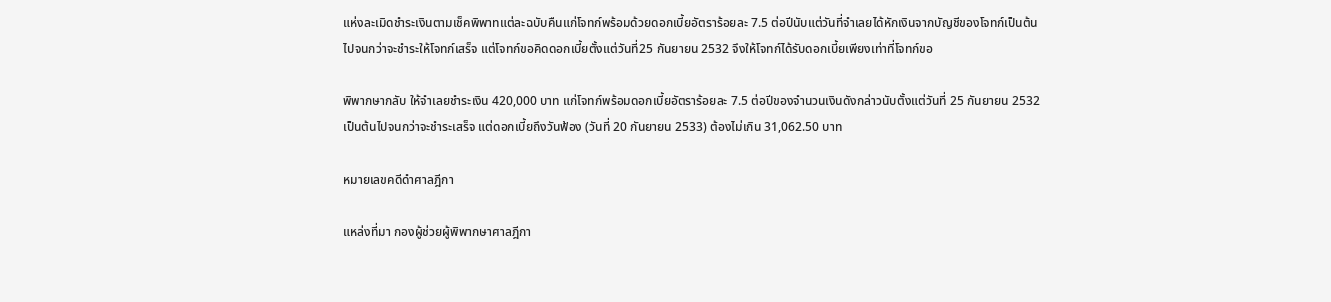แห่งละเมิดชำระเงินตามเช็คพิพาทแต่ละฉบับคืนแก่โจทก์พร้อมด้วยดอกเบี้ยอัตราร้อยละ 7.5 ต่อปีนับแต่วันที่จำเลยได้หักเงินจากบัญชีของโจทก์เป็นต้นไปจนกว่าจะชำระให้โจทก์เสร็จ แต่โจทก์ขอคิดดอกเบี้ยตั้งแต่วันที่25 กันยายน 2532 จึงให้โจทก์ได้รับดอกเบี้ยเพียงเท่าที่โจทก์ขอ

พิพากษากลับ ให้จำเลยชำระเงิน 420,000 บาท แก่โจทก์พร้อมดอกเบี้ยอัตราร้อยละ 7.5 ต่อปีของจำนวนเงินดังกล่าวนับตั้งแต่วันที่ 25 กันยายน 2532 เป็นต้นไปจนกว่าจะชำระเสร็จ แต่ดอกเบี้ยถึงวันฟ้อง (วันที่ 20 กันยายน 2533) ต้องไม่เกิน 31,062.50 บาท

หมายเลขคดีดำศาลฎีกา

แหล่งที่มา กองผู้ช่วยผู้พิพากษาศาลฎีกา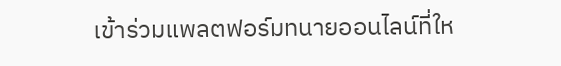เข้าร่วมแพลตฟอร์มทนายออนไลน์ที่ให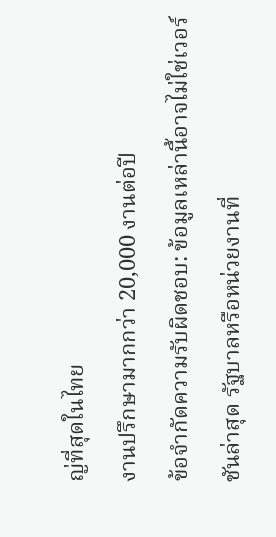ญ่ที่สุดในไทย
งานปรึกษามากกว่า 20,000 งานต่อปี
ข้อจำกัดความรับผิดชอบ: ข้อมูลเหล่านี้อาจไม่ใช่เวอร์ชันล่าสุด รัฐบาลหรือหน่วยงานที่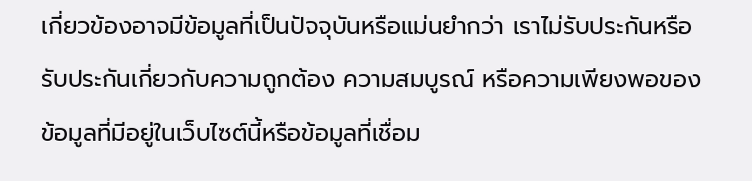เกี่ยวข้องอาจมีข้อมูลที่เป็นปัจจุบันหรือแม่นยำกว่า เราไม่รับประกันหรือรับประกันเกี่ยวกับความถูกต้อง ความสมบูรณ์ หรือความเพียงพอของข้อมูลที่มีอยู่ในเว็บไซต์นี้หรือข้อมูลที่เชื่อม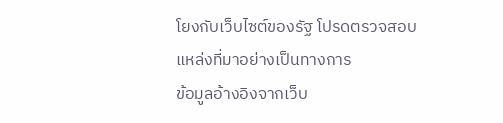โยงกับเว็บไซต์ของรัฐ โปรดตรวจสอบแหล่งที่มาอย่างเป็นทางการ
ข้อมูลอ้างอิงจากเว็บ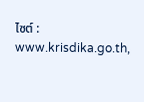ไซต์ : www.krisdika.go.th,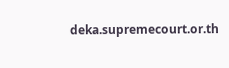deka.supremecourt.or.th